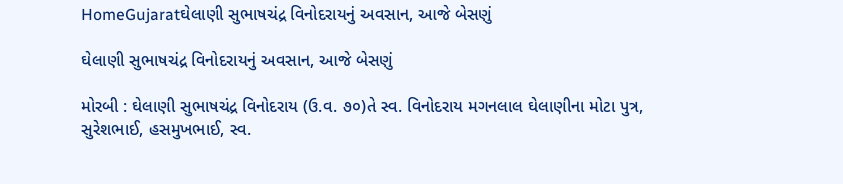HomeGujaratઘેલાણી સુભાષચંદ્ર વિનોદરાયનું અવસાન, આજે બેસણું

ઘેલાણી સુભાષચંદ્ર વિનોદરાયનું અવસાન, આજે બેસણું

મોરબી : ઘેલાણી સુભાષચંદ્ર વિનોદરાય (ઉ.વ. ૭૦)તે સ્વ. વિનોદરાય મગનલાલ ઘેલાણીના મોટા પુત્ર, સુરેશભાઈ, હસમુખભાઈ, સ્વ.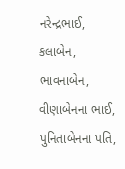નરેન્દ્રભાઈ, કલાબેન, ભાવનાબેન, વીણાબેનના ભાઈ, પુનિતાબેનના પતિ,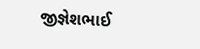જીજ્ઞેશભાઈ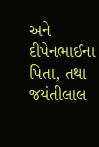અને દીપેનભાઈના પિતા, તથા જયંતીલાલ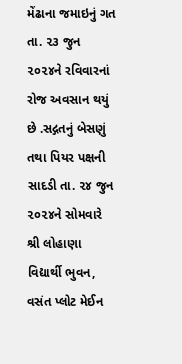મેંઢાના જમાઇનું ગત તા. ૨૩ જુન ૨૦૨૪ને રવિવારનાં રોજ અવસાન થયું છે .સદ્ગતનું બેસણું તથા પિયર પક્ષની સાદડી તા. ૨૪ જુન ૨૦૨૪ને સોમવારે શ્રી લોહાણા વિદ્યાર્થી ભુવન, વસંત પ્લોટ મેઈન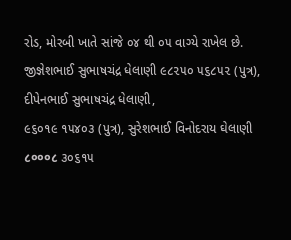રોડ, મોરબી ખાતે સાંજે ૦૪ થી ૦૫ વાગ્યે રાખેલ છે. જીજ્ઞેશભાઈ સુભાષચંદ્ર ધેલાણી ૯૮૨૫૦ ૫૬૮૫૨ (પુત્ર), દીપેનભાઈ સુભાષચંદ્ર ધેલાણી,
૯૬૦૧૯ ૧૫૪૦૩ (પુત્ર), સુરેશભાઈ વિનોદરાય ઘેલાણી ८०००८ ૩૦૬૧૫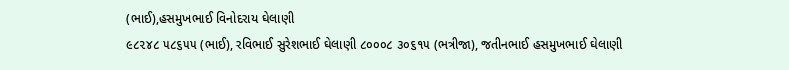(ભાઈ),હસમુખભાઈ વિનોદરાય ઘેલાણી
૯૮૨૪૮ ૫૮૬૫૫ (ભાઈ), રવિભાઈ સુરેશભાઈ ઘેલાણી ૮૦૦૦૮ ૩૦૬૧૫ (ભત્રીજા), જતીનભાઈ હસમુખભાઈ ઘેલાણી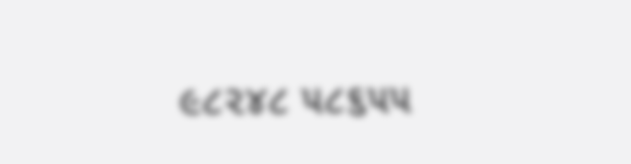૯૮૨૪૮ ૫૮૬૫૫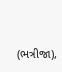(ભત્રીજા),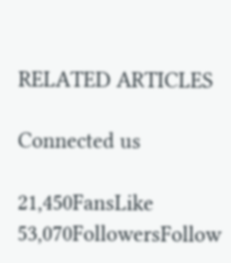RELATED ARTICLES

Connected us

21,450FansLike
53,070FollowersFollow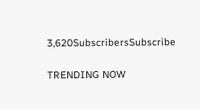3,620SubscribersSubscribe

TRENDING NOW